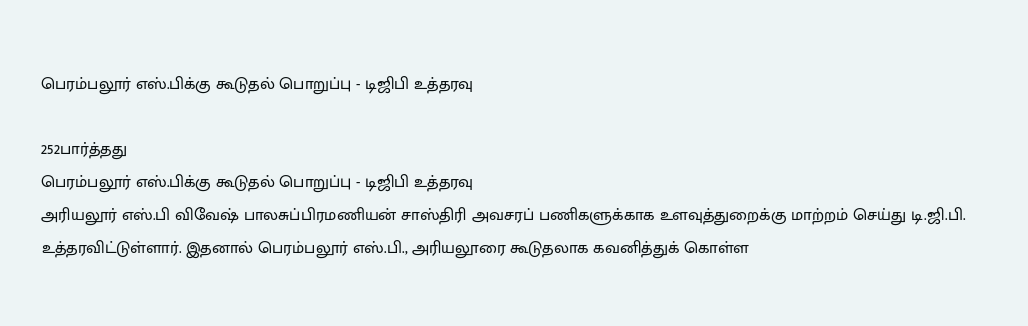பெரம்பலூர் எஸ்.பிக்கு கூடுதல் பொறுப்பு - டிஜிபி உத்தரவு

252பார்த்தது
பெரம்பலூர் எஸ்.பிக்கு கூடுதல் பொறுப்பு - டிஜிபி உத்தரவு
அரியலூர் எஸ்.பி விவேஷ் பாலசுப்பிரமணியன் சாஸ்திரி அவசரப் பணிகளுக்காக உளவுத்துறைக்கு மாற்றம் செய்து டி.ஜி.பி. உத்தரவிட்டுள்ளார். இதனால் பெரம்பலூர் எஸ்.பி., அரியலூரை கூடுதலாக கவனித்துக் கொள்ள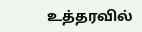உத்தரவில்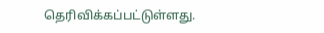தெரிவிக்கப்பட்டுள்ளது.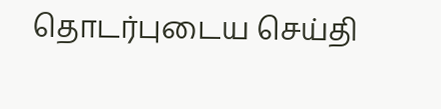தொடர்புடைய செய்தி